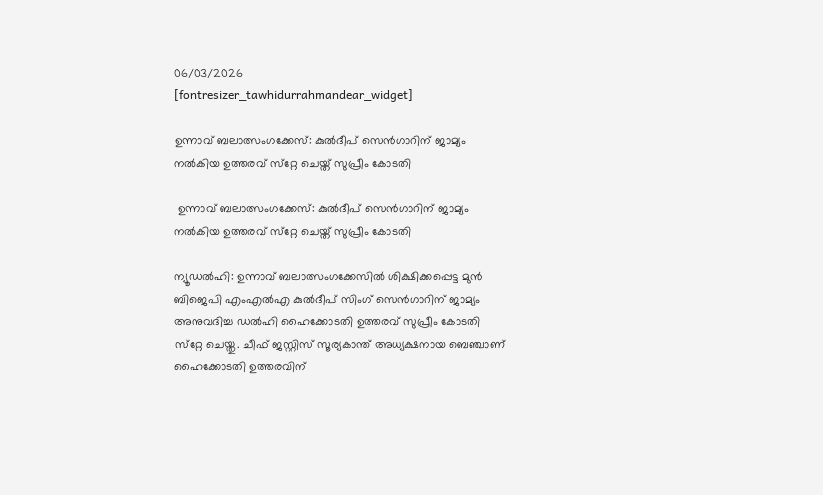06/03/2026
[fontresizer_tawhidurrahmandear_widget]

ഉന്നാവ് ബലാത്സംഗക്കേസ്: കുല്‍ദീപ് സെന്‍ഗാറിന് ജാമ്യം നല്‍കിയ ഉത്തരവ് സ്‌റ്റേ ചെയ്ത് സുപ്രീം കോടതി

 ഉന്നാവ് ബലാത്സംഗക്കേസ്: കുല്‍ദീപ് സെന്‍ഗാറിന് ജാമ്യം നല്‍കിയ ഉത്തരവ് സ്‌റ്റേ ചെയ്ത് സുപ്രീം കോടതി

ന്യൂഡല്‍ഹി: ഉന്നാവ് ബലാത്സംഗക്കേസില്‍ ശിക്ഷിക്കപ്പെട്ട മുന്‍ ബിജെപി എംഎല്‍എ കുല്‍ദീപ് സിംഗ് സെന്‍ഗാറിന് ജാമ്യം അനുവദിച്ച ഡല്‍ഹി ഹൈക്കോടതി ഉത്തരവ് സുപ്രീം കോടതി സ്‌റ്റേ ചെയ്തു. ചീഫ് ജസ്റ്റിസ് സൂര്യകാന്ത് അധ്യക്ഷനായ ബെഞ്ചാണ് ഹൈക്കോടതി ഉത്തരവിന്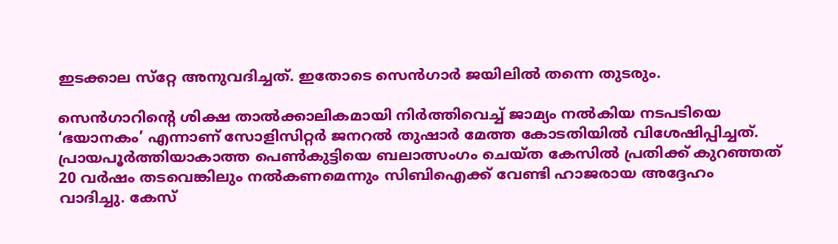ഇടക്കാല സ്‌റ്റേ അനുവദിച്ചത്. ഇതോടെ സെന്‍ഗാര്‍ ജയിലില്‍ തന്നെ തുടരും.

സെന്‍ഗാറിന്റെ ശിക്ഷ താല്‍ക്കാലികമായി നിര്‍ത്തിവെച്ച് ജാമ്യം നല്‍കിയ നടപടിയെ ‘ഭയാനകം’ എന്നാണ് സോളിസിറ്റര്‍ ജനറല്‍ തുഷാര്‍ മേത്ത കോടതിയില്‍ വിശേഷിപ്പിച്ചത്. പ്രായപൂര്‍ത്തിയാകാത്ത പെണ്‍കുട്ടിയെ ബലാത്സംഗം ചെയ്ത കേസില്‍ പ്രതിക്ക് കുറഞ്ഞത് 20 വര്‍ഷം തടവെങ്കിലും നല്‍കണമെന്നും സിബിഐക്ക് വേണ്ടി ഹാജരായ അദ്ദേഹം വാദിച്ചു. കേസ്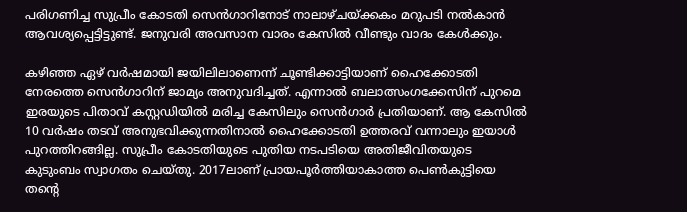പരിഗണിച്ച സുപ്രീം കോടതി സെന്‍ഗാറിനോട് നാലാഴ്ചയ്ക്കകം മറുപടി നല്‍കാന്‍ ആവശ്യപ്പെട്ടിട്ടുണ്ട്. ജനുവരി അവസാന വാരം കേസില്‍ വീണ്ടും വാദം കേള്‍ക്കും.

കഴിഞ്ഞ ഏഴ് വര്‍ഷമായി ജയിലിലാണെന്ന് ചൂണ്ടിക്കാട്ടിയാണ് ഹൈക്കോടതി നേരത്തെ സെന്‍ഗാറിന് ജാമ്യം അനുവദിച്ചത്. എന്നാല്‍ ബലാത്സംഗക്കേസിന് പുറമെ ഇരയുടെ പിതാവ് കസ്റ്റഡിയില്‍ മരിച്ച കേസിലും സെന്‍ഗാര്‍ പ്രതിയാണ്. ആ കേസില്‍ 10 വര്‍ഷം തടവ് അനുഭവിക്കുന്നതിനാല്‍ ഹൈക്കോടതി ഉത്തരവ് വന്നാലും ഇയാള്‍ പുറത്തിറങ്ങില്ല. സുപ്രീം കോടതിയുടെ പുതിയ നടപടിയെ അതിജീവിതയുടെ കുടുംബം സ്വാഗതം ചെയ്തു. 2017ലാണ് പ്രായപൂര്‍ത്തിയാകാത്ത പെണ്‍കുട്ടിയെ തന്റെ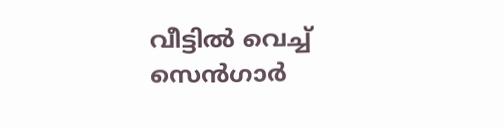വീട്ടില്‍ വെച്ച് സെന്‍ഗാര്‍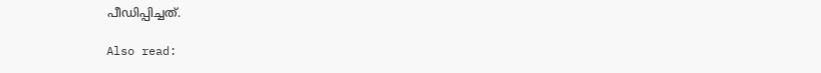പീഡിപ്പിച്ചത്.

Also read: